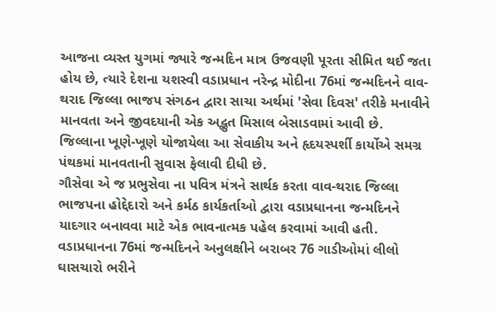આજના વ્યસ્ત યુગમાં જ્યારે જન્મદિન માત્ર ઉજવણી પૂરતા સીમિત થઈ જતા હોય છે, ત્યારે દેશના યશસ્વી વડાપ્રધાન નરેન્દ્ર મોદીના 76માં જન્મદિનને વાવ-થરાદ જિલ્લા ભાજપ સંગઠન દ્વારા સાચા અર્થમાં 'સેવા દિવસ' તરીકે મનાવીને માનવતા અને જીવદયાની એક અદ્ભુત મિસાલ બેસાડવામાં આવી છે. જિલ્લાના ખૂણે-ખૂણે યોજાયેલા આ સેવાકીય અને હૃદયસ્પર્શી કાર્યોએ સમગ્ર પંથકમાં માનવતાની સુવાસ ફેલાવી દીધી છે.
ગૌસેવા એ જ પ્રભુસેવા ના પવિત્ર મંત્રને સાર્થક કરતા વાવ-થરાદ જિલ્લા ભાજપના હોદ્દેદારો અને કર્મઠ કાર્યકર્તાઓ દ્વારા વડાપ્રધાનના જન્મદિનને યાદગાર બનાવવા માટે એક ભાવનાત્મક પહેલ કરવામાં આવી હતી. વડાપ્રધાનના 76માં જન્મદિનને અનુલક્ષીને બરાબર 76 ગાડીઓમાં લીલો ઘાસચારો ભરીને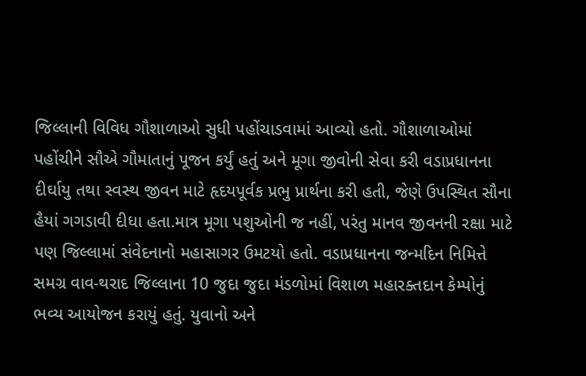જિલ્લાની વિવિધ ગૌશાળાઓ સુધી પહોંચાડવામાં આવ્યો હતો. ગૌશાળાઓમાં પહોંચીને સૌએ ગૌમાતાનું પૂજન કર્યું હતું અને મૂગા જીવોની સેવા કરી વડાપ્રધાનના દીર્ઘાયુ તથા સ્વસ્થ જીવન માટે હૃદયપૂર્વક પ્રભુ પ્રાર્થના કરી હતી, જેણે ઉપસ્થિત સૌના હૈયાં ગગડાવી દીધા હતા.માત્ર મૂગા પશુઓની જ નહીં, પરંતુ માનવ જીવનની રક્ષા માટે પણ જિલ્લામાં સંવેદનાનો મહાસાગર ઉમટયો હતો. વડાપ્રધાનના જન્મદિન નિમિત્તે સમગ્ર વાવ-થરાદ જિલ્લાના 10 જુદા જુદા મંડળોમાં વિશાળ મહારક્તદાન કેમ્પોનું ભવ્ય આયોજન કરાયું હતું. યુવાનો અને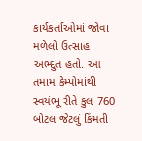કાર્યકર્તાઓમાં જોવા મળેલો ઉત્સાહ અભ્દુત હતો. આ તમામ કેમ્પોમાંથી સ્વયંભૂ રીતે કુલ 760 બોટલ જેટલું કિંમતી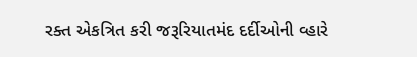રક્ત એકત્રિત કરી જરૂરિયાતમંદ દર્દીઓની વ્હારે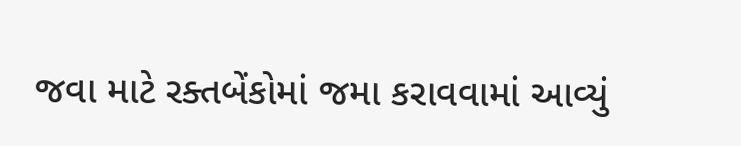જવા માટે રક્તબેંકોમાં જમા કરાવવામાં આવ્યું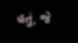હતું, જે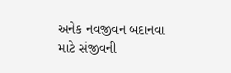અનેક નવજીવન બદાનવા માટે સંજીવની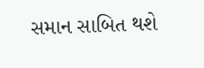સમાન સાબિત થશે